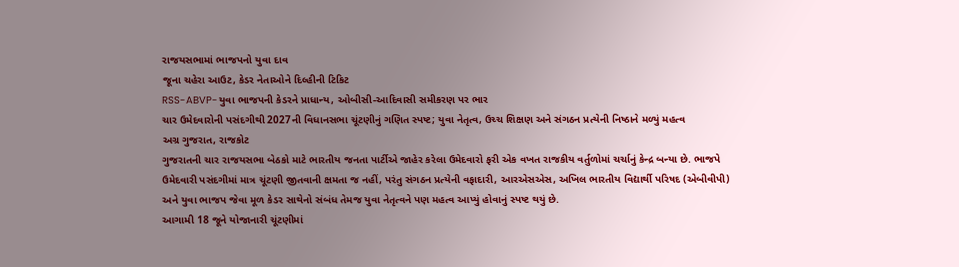રાજયસભામાં ભાજપનો યુવા દાવ
જૂના ચહેરા આઉટ, કેડર નેતાઓને દિલ્હીની ટિકિટ
RSS-ABVP-યુવા ભાજપની કેડરને પ્રાધાન્ય, ઓબીસી-આદિવાસી સમીકરણ પર ભાર
ચાર ઉમેદવારોની પસંદગીથી 2027ની વિધાનસભા ચૂંટણીનું ગણિત સ્પષ્ટ; યુવા નેતૃત્વ, ઉચ્ચ શિક્ષણ અને સંગઠન પ્રત્યેની નિષ્ઠાને મળ્યું મહત્વ
અગ્ર ગુજરાત, રાજકોટ
ગુજરાતની ચાર રાજયસભા બેઠકો માટે ભારતીય જનતા પાર્ટીએ જાહેર કરેલા ઉમેદવારો ફરી એક વખત રાજકીય વર્તુળોમાં ચર્ચાનું કેન્દ્ર બન્યા છે. ભાજપે ઉમેદવારી પસંદગીમાં માત્ર ચૂંટણી જીતવાની ક્ષમતા જ નહીં, પરંતુ સંગઠન પ્રત્યેની વફાદારી, આરએસએસ, અખિલ ભારતીય વિદ્યાર્થી પરિષદ (એબીવીપી) અને યુવા ભાજપ જેવા મૂળ કેડર સાથેનો સંબંધ તેમજ યુવા નેતૃત્વને પણ મહત્વ આપ્યું હોવાનું સ્પષ્ટ થયું છે.
આગામી 18 જૂને યોજાનારી ચૂંટણીમાં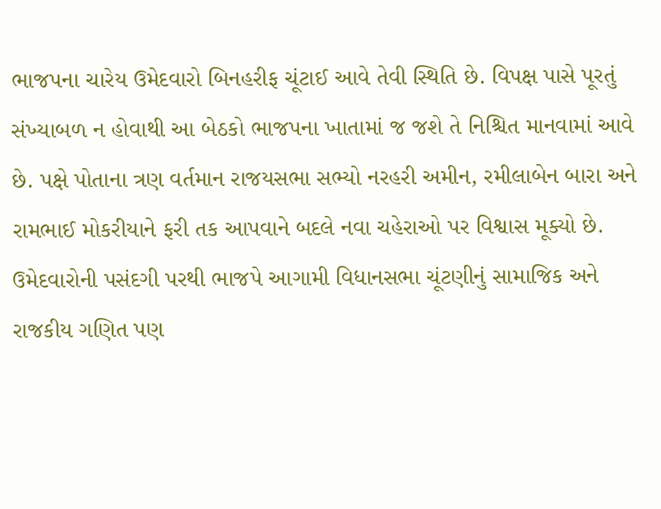ભાજપના ચારેય ઉમેદવારો બિનહરીફ ચૂંટાઈ આવે તેવી સ્થિતિ છે. વિપક્ષ પાસે પૂરતું સંખ્યાબળ ન હોવાથી આ બેઠકો ભાજપના ખાતામાં જ જશે તે નિશ્ચિત માનવામાં આવે છે. પક્ષે પોતાના ત્રણ વર્તમાન રાજયસભા સભ્યો નરહરી અમીન, રમીલાબેન બારા અને રામભાઈ મોકરીયાને ફરી તક આપવાને બદલે નવા ચહેરાઓ પર વિશ્વાસ મૂક્યો છે.
ઉમેદવારોની પસંદગી પરથી ભાજપે આગામી વિધાનસભા ચૂંટણીનું સામાજિક અને રાજકીય ગણિત પણ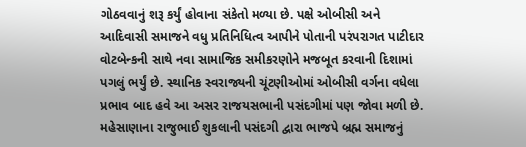ગોઠવવાનું શરૂ કર્યું હોવાના સંકેતો મળ્યા છે. પક્ષે ઓબીસી અને આદિવાસી સમાજને વધુ પ્રતિનિધિત્વ આપીને પોતાની પરંપરાગત પાટીદાર વોટબેન્કની સાથે નવા સામાજિક સમીકરણોને મજબૂત કરવાની દિશામાં પગલું ભર્યું છે. સ્થાનિક સ્વરાજ્યની ચૂંટણીઓમાં ઓબીસી વર્ગના વધેલા પ્રભાવ બાદ હવે આ અસર રાજયસભાની પસંદગીમાં પણ જોવા મળી છે.
મહેસાણાના રાજુભાઈ શુકલાની પસંદગી દ્વારા ભાજપે બ્રહ્મ સમાજનું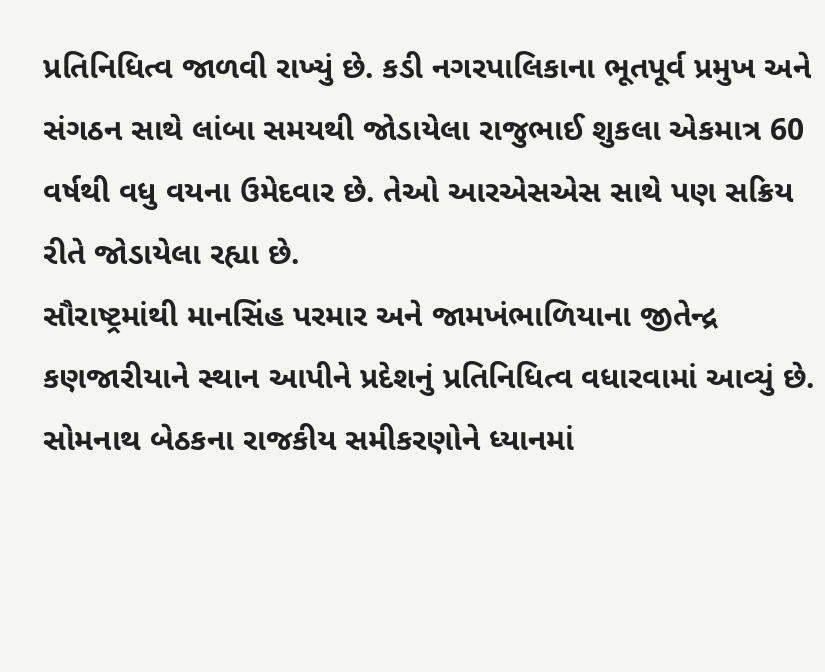પ્રતિનિધિત્વ જાળવી રાખ્યું છે. કડી નગરપાલિકાના ભૂતપૂર્વ પ્રમુખ અને સંગઠન સાથે લાંબા સમયથી જોડાયેલા રાજુભાઈ શુકલા એકમાત્ર 60 વર્ષથી વધુ વયના ઉમેદવાર છે. તેઓ આરએસએસ સાથે પણ સક્રિય રીતે જોડાયેલા રહ્યા છે.
સૌરાષ્ટ્રમાંથી માનસિંહ પરમાર અને જામખંભાળિયાના જીતેન્દ્ર કણજારીયાને સ્થાન આપીને પ્રદેશનું પ્રતિનિધિત્વ વધારવામાં આવ્યું છે. સોમનાથ બેઠકના રાજકીય સમીકરણોને ધ્યાનમાં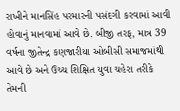રાખીને માનસિંહ પરમારની પસંદગી કરવામાં આવી હોવાનું માનવામાં આવે છે. બીજી તરફ, માત્ર 39 વર્ષના જીતેન્દ્ર કણજારીયા ઓબીસી સમાજમાંથી આવે છે અને ઉચ્ચ શિક્ષિત યુવા ચહેરા તરીકે તેમની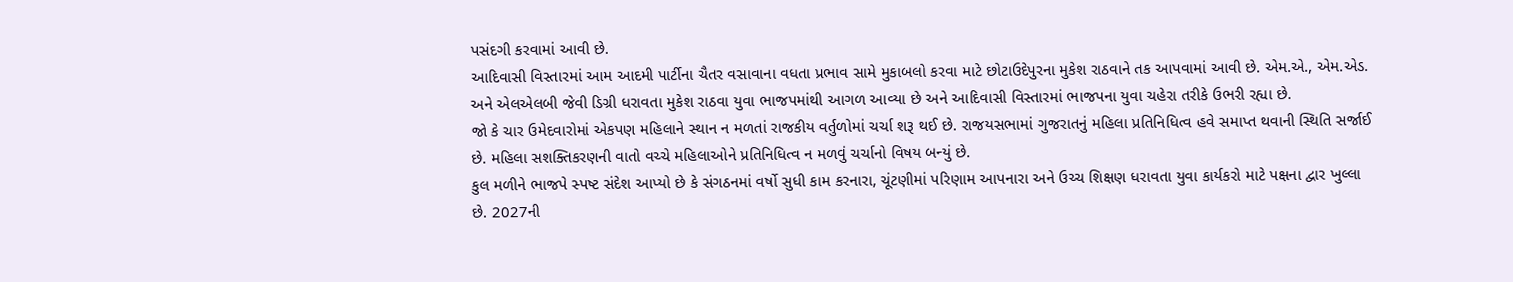પસંદગી કરવામાં આવી છે.
આદિવાસી વિસ્તારમાં આમ આદમી પાર્ટીના ચૈતર વસાવાના વધતા પ્રભાવ સામે મુકાબલો કરવા માટે છોટાઉદેપુરના મુકેશ રાઠવાને તક આપવામાં આવી છે. એમ.એ., એમ.એડ. અને એલએલબી જેવી ડિગ્રી ધરાવતા મુકેશ રાઠવા યુવા ભાજપમાંથી આગળ આવ્યા છે અને આદિવાસી વિસ્તારમાં ભાજપના યુવા ચહેરા તરીકે ઉભરી રહ્યા છે.
જો કે ચાર ઉમેદવારોમાં એકપણ મહિલાને સ્થાન ન મળતાં રાજકીય વર્તુળોમાં ચર્ચા શરૂ થઈ છે. રાજયસભામાં ગુજરાતનું મહિલા પ્રતિનિધિત્વ હવે સમાપ્ત થવાની સ્થિતિ સર્જાઈ છે. મહિલા સશક્તિકરણની વાતો વચ્ચે મહિલાઓને પ્રતિનિધિત્વ ન મળવું ચર્ચાનો વિષય બન્યું છે.
કુલ મળીને ભાજપે સ્પષ્ટ સંદેશ આપ્યો છે કે સંગઠનમાં વર્ષો સુધી કામ કરનારા, ચૂંટણીમાં પરિણામ આપનારા અને ઉચ્ચ શિક્ષણ ધરાવતા યુવા કાર્યકરો માટે પક્ષના દ્વાર ખુલ્લા છે. 2027ની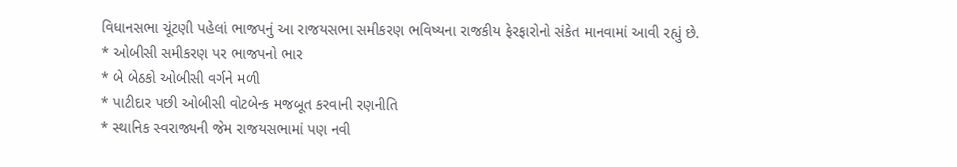વિધાનસભા ચૂંટણી પહેલાં ભાજપનું આ રાજયસભા સમીકરણ ભવિષ્યના રાજકીય ફેરફારોનો સંકેત માનવામાં આવી રહ્યું છે.
* ઓબીસી સમીકરણ પર ભાજપનો ભાર
* બે બેઠકો ઓબીસી વર્ગને મળી
* પાટીદાર પછી ઓબીસી વોટબેન્ક મજબૂત કરવાની રણનીતિ
* સ્થાનિક સ્વરાજ્યની જેમ રાજયસભામાં પણ નવી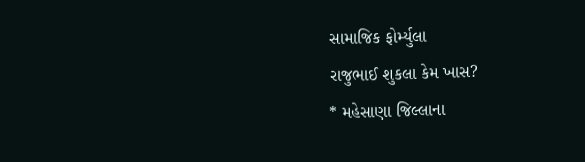સામાજિક ફોર્મ્યુલા
રાજુભાઈ શુકલા કેમ ખાસ?
* મહેસાણા જિલ્લાના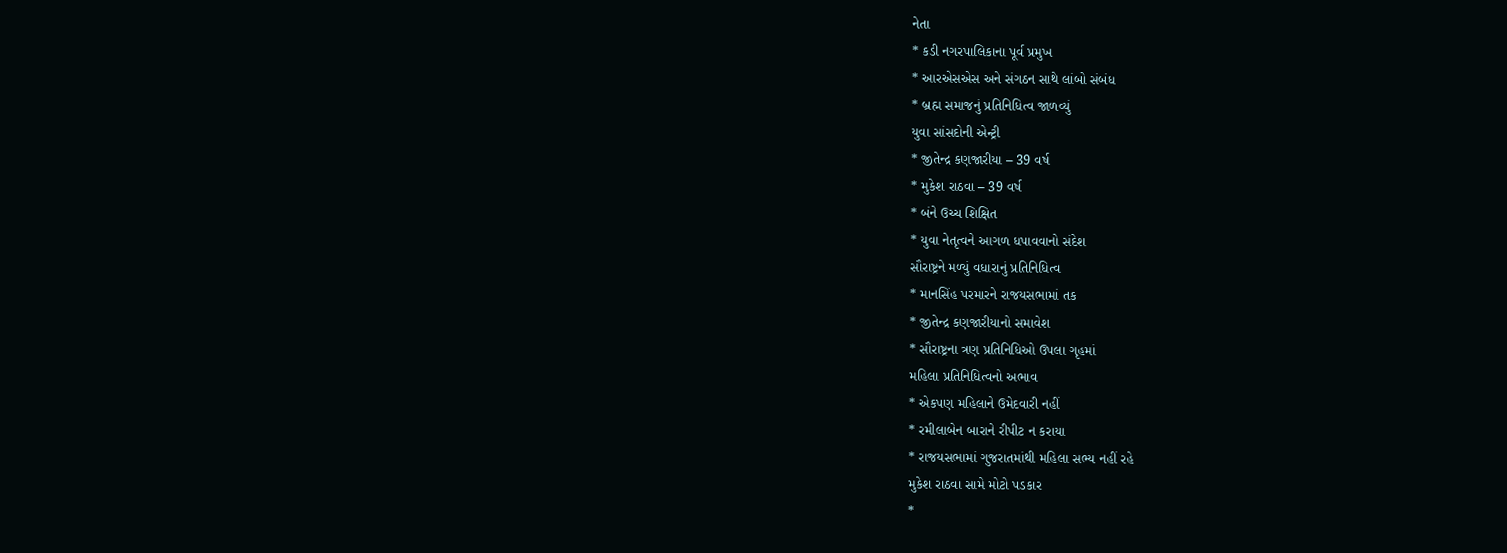નેતા
* કડી નગરપાલિકાના પૂર્વ પ્રમુખ
* આરએસએસ અને સંગઠન સાથે લાંબો સંબંધ
* બ્રહ્મ સમાજનું પ્રતિનિધિત્વ જાળવ્યું
યુવા સાંસદોની એન્ટ્રી
* જીતેન્દ્ર કણજારીયા – 39 વર્ષ
* મુકેશ રાઠવા – 39 વર્ષ
* બંને ઉચ્ચ શિક્ષિત
* યુવા નેતૃત્વને આગળ ધપાવવાનો સંદેશ
સૌરાષ્ટ્રને મળ્યું વધારાનું પ્રતિનિધિત્વ
* માનસિંહ પરમારને રાજયસભામાં તક
* જીતેન્દ્ર કણજારીયાનો સમાવેશ
* સૌરાષ્ટ્રના ત્રણ પ્રતિનિધિઓ ઉપલા ગૃહમાં
મહિલા પ્રતિનિધિત્વનો અભાવ
* એકપણ મહિલાને ઉમેદવારી નહીં
* રમીલાબેન બારાને રીપીટ ન કરાયા
* રાજયસભામાં ગુજરાતમાંથી મહિલા સભ્ય નહીં રહે
મુકેશ રાઠવા સામે મોટો પડકાર
*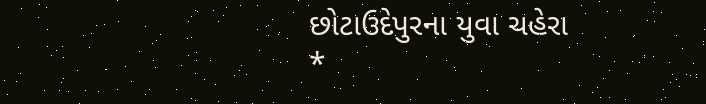છોટાઉદેપુરના યુવા ચહેરા
*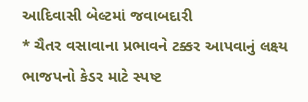આદિવાસી બેલ્ટમાં જવાબદારી
* ચૈતર વસાવાના પ્રભાવને ટક્કર આપવાનું લક્ષ્ય
ભાજપનો કેડર માટે સ્પષ્ટ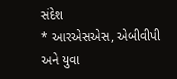સંદેશ
* આરએસએસ, એબીવીપી અને યુવા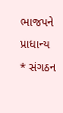ભાજપને પ્રાધાન્ય
* સંગઠન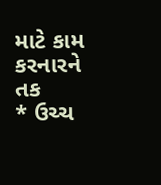માટે કામ કરનારને તક
* ઉચ્ચ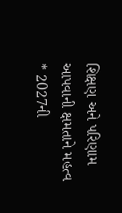શિક્ષણ અને પરિણામ આપવાની ક્ષમતાને મહત્વ
* 2027ની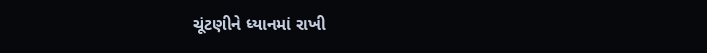ચૂંટણીને ધ્યાનમાં રાખી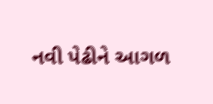નવી પેઢીને આગળ